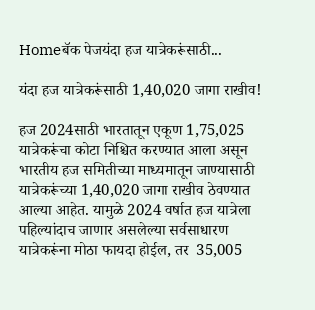Homeबॅक पेजयंदा हज यात्रेकरूंसाठी...

यंदा हज यात्रेकरूंसाठी 1,40,020 जागा राखीव!

हज 2024साठी भारतातून एकूण 1,75,025 यात्रेकरूंचा कोटा निश्चित करण्यात आला असून भारतीय हज समितीच्या माध्यमातून जाण्यासाठी यात्रेकरूंच्या 1,40,020 जागा राखीव ठेवण्यात आल्या आहेत. यामुळे 2024 वर्षात हज यात्रेला पहिल्यांदाच जाणार असलेल्या सर्वसाधारण यात्रेकरूंना मोठा फायदा होईल, तर  35,005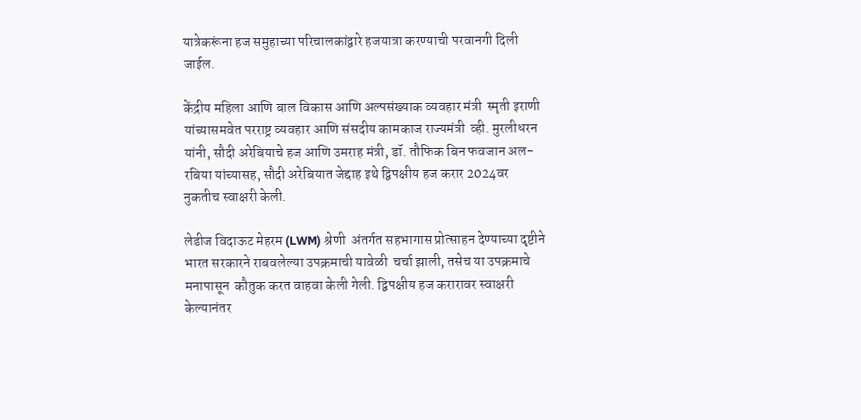यात्रेकरूंना हज समुहाच्या परिचालकांद्वारे हजयात्रा करण्याची परवानगी दिली जाईल.

केंद्रीय महिला आणि बाल विकास आणि अल्पसंख्याक व्यवहार मंत्री  स्मृती इराणी यांच्यासमवेत परराष्ट्र व्यवहार आणि संसदीय कामकाज राज्यमंत्री  व्ही. मुरलीधरन यांनी, सौदी अरेबियाचे हज आणि उमराह मंत्री, डॉ. तौफिक बिन फवजान अल-रबिया यांच्यासह, सौदी अरेबियात जेद्दाह इथे द्विपक्षीय हज करार 2024वर नुकतीच स्वाक्षरी केली.

लेडीज विदाऊट मेहरम (LWM) श्रेणी  अंतर्गत सहभागास प्रोत्साहन देण्याच्या दृष्टीने भारत सरकारने राबवलेल्या उपक्रमाची यावेळी  चर्चा झाली, तसेच या उपक्रमाचे मनापासून  कौतुक करत वाहवा केली गेली. द्विपक्षीय हज करारावर स्वाक्षरी केल्यानंतर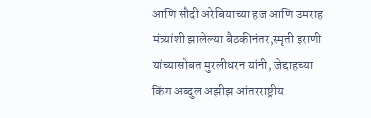आणि सौदी अरेबियाच्या हज आणि उमराह मंत्र्यांशी झालेल्या बैठकीनंतर,स्मृती इराणी यांच्यासोबत मुरलीधरन यांनी, जेद्दाहच्या किंग अब्दुल अझीझ आंतरराष्ट्रीय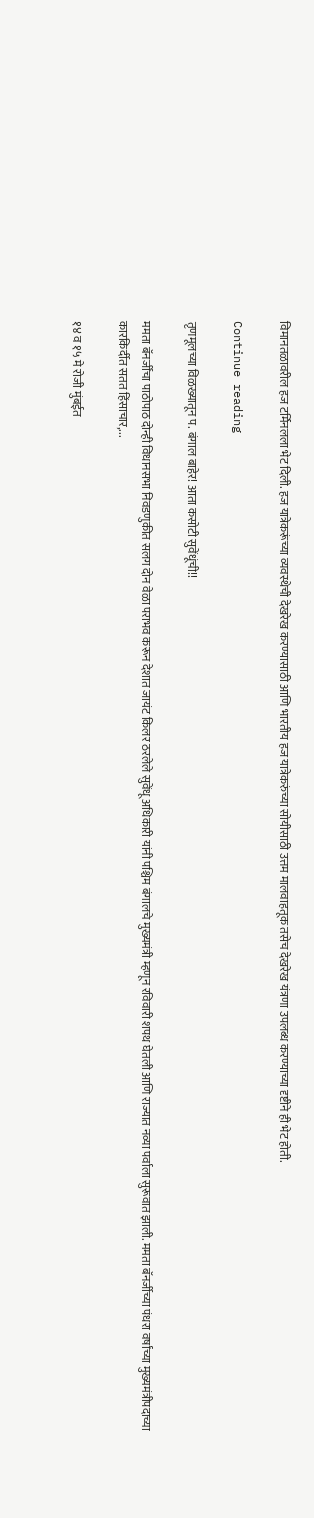विमानतळावरील हज टर्मिनलला भेट दिली. हज यात्रेकरूंच्या व्यवस्थेची देखरेख करण्यासाठी आणि भारतीय हज यात्रेकरुंच्या सोयीसाठी उत्तम मालवाहतूक तसेच देखरेख यंत्रणा उपलब्ध करण्याच्या दृष्टीने ही भेट होती.

Continue reading

तृणमूलच्या विळख्यातून प. बंगाल बाहेर! आता कसोटी सुवेंधूंची!!

ममता बॅनर्जींचा पाठोपाठ दोन्ही विधानसभा निवडणुकीत सलग दोन वेळा पराभव करून देशात जायंट किलर ठरलेले सुवेंधू अधिकारी यांनी पश्चिम बंगालचे मुख्यमंत्री म्हणून रविवारी शपथ घेतली आणि राज्यात नव्या पर्वाला सुरूवात झाली. ममता बॅनर्जीच्या पंधरा वर्षांच्या मुख्यमंत्रीपदाच्या कारकिर्दीत सतत हिंसाचार,...

१४ व १५ मे रोजी मुंबईत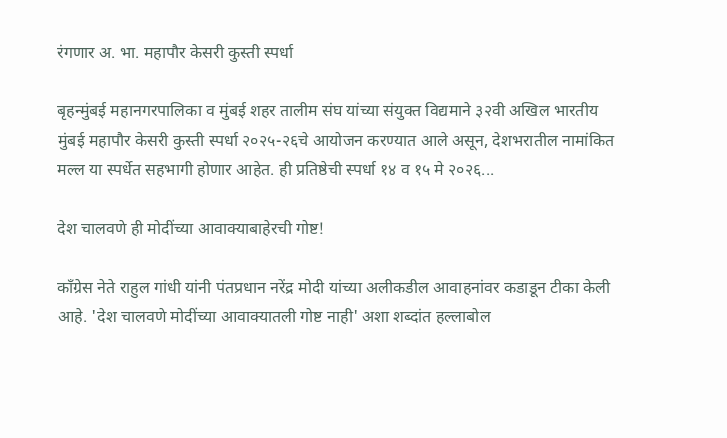रंगणार अ. भा. महापौर केसरी कुस्ती स्पर्धा

बृहन्मुंबई महानगरपालिका व मुंबई शहर तालीम संघ यांच्या संयुक्त विद्यमाने ३२वी अखिल भारतीय मुंबई महापौर केसरी कुस्ती स्पर्धा २०२५-२६चे आयोजन करण्यात आले असून, देशभरातील नामांकित मल्ल या स्पर्धेत सहभागी होणार आहेत. ही प्रतिष्ठेची स्पर्धा १४ व १५ मे २०२६...

देश चालवणे ही मोदींच्या आवाक्याबाहेरची गोष्ट!

काँग्रेस नेते राहुल गांधी यांनी पंतप्रधान नरेंद्र मोदी यांच्या अलीकडील आवाहनांवर कडाडून टीका केली आहे. 'देश चालवणे मोदींच्या आवाक्यातली गोष्ट नाही' अशा शब्दांत हल्लाबोल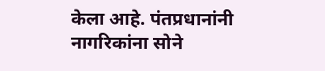केला आहे. पंतप्रधानांनी नागरिकांना सोने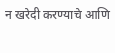न खरेदी करण्याचे आणि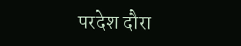परदेश दौरा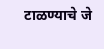टाळण्याचे जे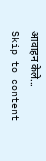आवाहन केले...
Skip to content